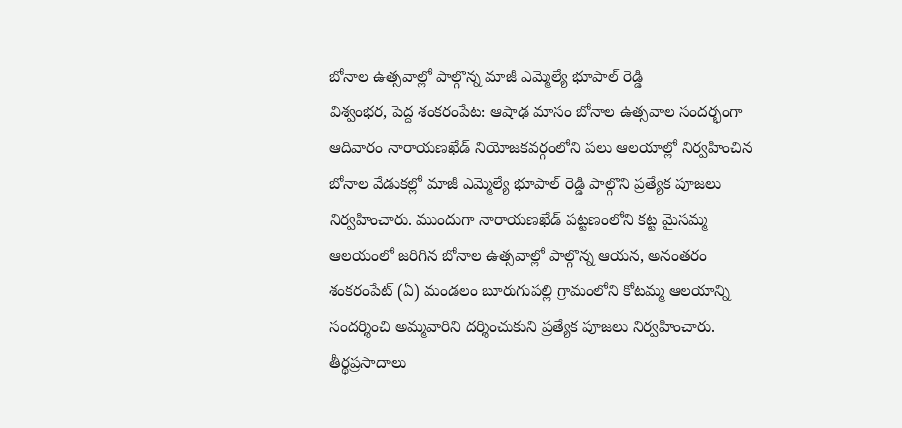బోనాల ఉత్సవాల్లో పాల్గొన్న మాజీ ఎమ్మెల్యే భూపాల్ రెడ్డి
విశ్వంభర, పెద్ద శంకరంపేట: ఆషాఢ మాసం బోనాల ఉత్సవాల సందర్భంగా ఆదివారం నారాయణఖేడ్ నియోజకవర్గంలోని పలు ఆలయాల్లో నిర్వహించిన బోనాల వేడుకల్లో మాజీ ఎమ్మెల్యే భూపాల్ రెడ్డి పాల్గొని ప్రత్యేక పూజలు నిర్వహించారు. ముందుగా నారాయణఖేడ్ పట్టణంలోని కట్ట మైసమ్మ ఆలయంలో జరిగిన బోనాల ఉత్సవాల్లో పాల్గొన్న ఆయన, అనంతరం శంకరంపేట్ (ఏ) మండలం బూరుగుపల్లి గ్రామంలోని కోటమ్మ ఆలయాన్ని సందర్శించి అమ్మవారిని దర్శించుకుని ప్రత్యేక పూజలు నిర్వహించారు. తీర్థప్రసాదాలు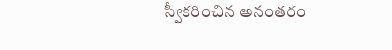స్వీకరించిన అనంతరం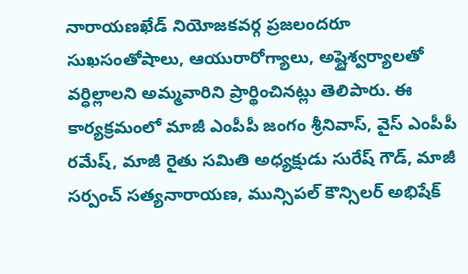నారాయణఖేడ్ నియోజకవర్గ ప్రజలందరూ సుఖసంతోషాలు, ఆయురారోగ్యాలు, అష్టైశ్వర్యాలతో వర్ధిల్లాలని అమ్మవారిని ప్రార్థించినట్లు తెలిపారు. ఈ కార్యక్రమంలో మాజీ ఎంపీపీ జంగం శ్రీనివాస్, వైస్ ఎంపీపీ రమేష్, మాజీ రైతు సమితి అధ్యక్షుడు సురేష్ గౌడ్, మాజీ సర్పంచ్ సత్యనారాయణ, మున్సిపల్ కౌన్సిలర్ అభిషేక్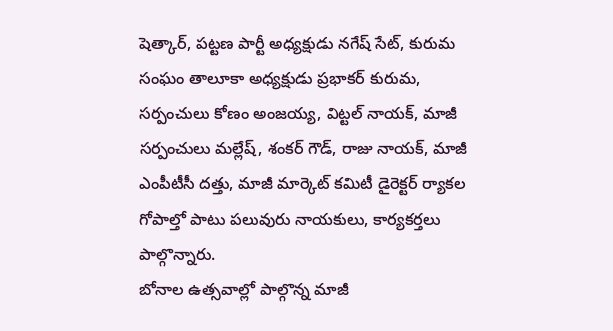షెత్కార్, పట్టణ పార్టీ అధ్యక్షుడు నగేష్ సేట్, కురుమ సంఘం తాలూకా అధ్యక్షుడు ప్రభాకర్ కురుమ, సర్పంచులు కోణం అంజయ్య, విట్టల్ నాయక్, మాజీ సర్పంచులు మల్లేష్, శంకర్ గౌడ్, రాజు నాయక్, మాజీ ఎంపీటీసీ దత్తు, మాజీ మార్కెట్ కమిటీ డైరెక్టర్ ర్యాకల గోపాల్తో పాటు పలువురు నాయకులు, కార్యకర్తలు పాల్గొన్నారు.
బోనాల ఉత్సవాల్లో పాల్గొన్న మాజీ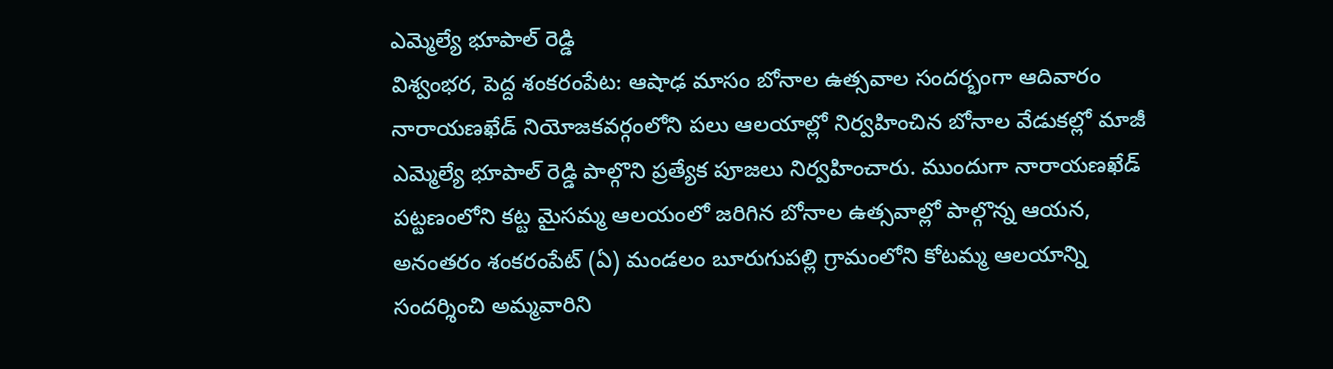ఎమ్మెల్యే భూపాల్ రెడ్డి
విశ్వంభర, పెద్ద శంకరంపేట: ఆషాఢ మాసం బోనాల ఉత్సవాల సందర్భంగా ఆదివారం నారాయణఖేడ్ నియోజకవర్గంలోని పలు ఆలయాల్లో నిర్వహించిన బోనాల వేడుకల్లో మాజీ ఎమ్మెల్యే భూపాల్ రెడ్డి పాల్గొని ప్రత్యేక పూజలు నిర్వహించారు. ముందుగా నారాయణఖేడ్ పట్టణంలోని కట్ట మైసమ్మ ఆలయంలో జరిగిన బోనాల ఉత్సవాల్లో పాల్గొన్న ఆయన, అనంతరం శంకరంపేట్ (ఏ) మండలం బూరుగుపల్లి గ్రామంలోని కోటమ్మ ఆలయాన్ని సందర్శించి అమ్మవారిని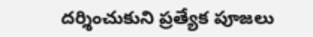దర్శించుకుని ప్రత్యేక పూజలు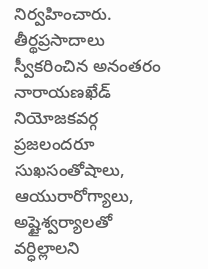నిర్వహించారు. తీర్థప్రసాదాలు స్వీకరించిన అనంతరం నారాయణఖేడ్ నియోజకవర్గ ప్రజలందరూ సుఖసంతోషాలు, ఆయురారోగ్యాలు, అష్టైశ్వర్యాలతో వర్ధిల్లాలని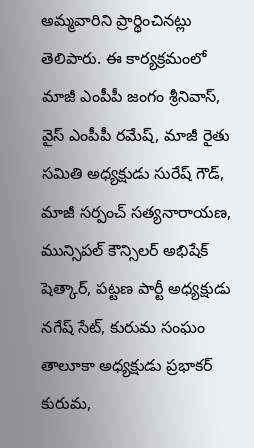అమ్మవారిని ప్రార్థించినట్లు తెలిపారు. ఈ కార్యక్రమంలో మాజీ ఎంపీపీ జంగం శ్రీనివాస్, వైస్ ఎంపీపీ రమేష్, మాజీ రైతు సమితి అధ్యక్షుడు సురేష్ గౌడ్, మాజీ సర్పంచ్ సత్యనారాయణ, మున్సిపల్ కౌన్సిలర్ అభిషేక్ షెత్కార్, పట్టణ పార్టీ అధ్యక్షుడు నగేష్ సేట్, కురుమ సంఘం తాలూకా అధ్యక్షుడు ప్రభాకర్ కురుమ,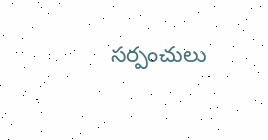సర్పంచులు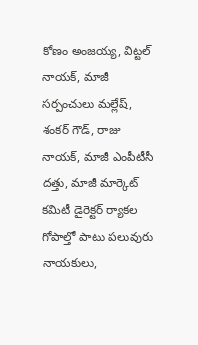కోణం అంజయ్య, విట్టల్ నాయక్, మాజీ సర్పంచులు మల్లేష్, శంకర్ గౌడ్, రాజు నాయక్, మాజీ ఎంపీటీసీ దత్తు, మాజీ మార్కెట్ కమిటీ డైరెక్టర్ ర్యాకల గోపాల్తో పాటు పలువురు నాయకులు,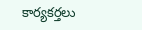కార్యకర్తలు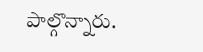పాల్గొన్నారు.